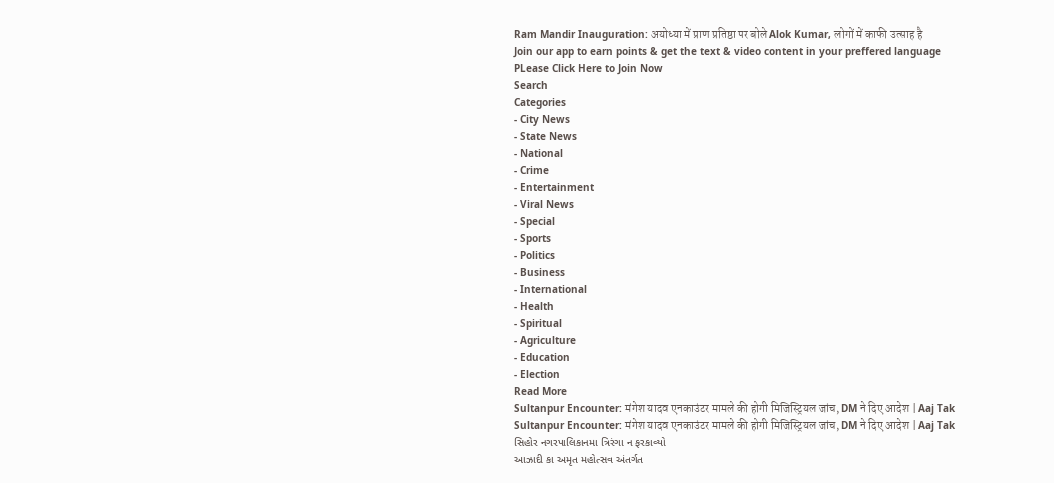Ram Mandir Inauguration: अयोध्या में प्राण प्रतिष्ठा पर बोले Alok Kumar, लोगों में काफी उत्साह है
Join our app to earn points & get the text & video content in your preffered language
PLease Click Here to Join Now
Search
Categories
- City News
- State News
- National
- Crime
- Entertainment
- Viral News
- Special
- Sports
- Politics
- Business
- International
- Health
- Spiritual
- Agriculture
- Education
- Election
Read More
Sultanpur Encounter: मंगेश यादव एनकाउंटर मामले की होगी मिजिस्ट्रियल जांच, DM ने दिए आदेश | Aaj Tak
Sultanpur Encounter: मंगेश यादव एनकाउंटर मामले की होगी मिजिस्ट्रियल जांच, DM ने दिए आदेश | Aaj Tak
સિહોર નગરપાલિકાનમા ત્રિરંગા ન ફરકાવ્યો
આઝાદી કા અમૃત મહોત્સવ અંતર્ગત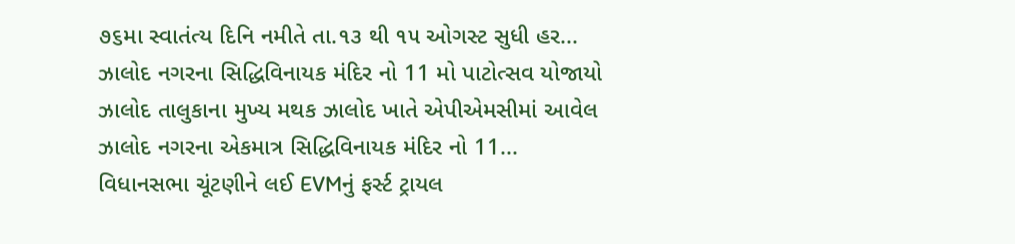૭૬મા સ્વાતંત્ય દિનિ નમીતે તા.૧૩ થી ૧૫ ઓગસ્ટ સુધી હર...
ઝાલોદ નગરના સિદ્ધિવિનાયક મંદિર નો 11 મો પાટોત્સવ યોજાયો
ઝાલોદ તાલુકાના મુખ્ય મથક ઝાલોદ ખાતે એપીએમસીમાં આવેલ ઝાલોદ નગરના એકમાત્ર સિદ્ધિવિનાયક મંદિર નો 11...
વિધાનસભા ચૂંટણીને લઈ EVMનું ફર્સ્ટ ટ્રાયલ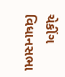ચેકીંગ
વિધાનસભા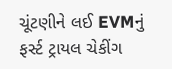ચૂંટણીને લઈ EVMનું ફર્સ્ટ ટ્રાયલ ચેકીંગ